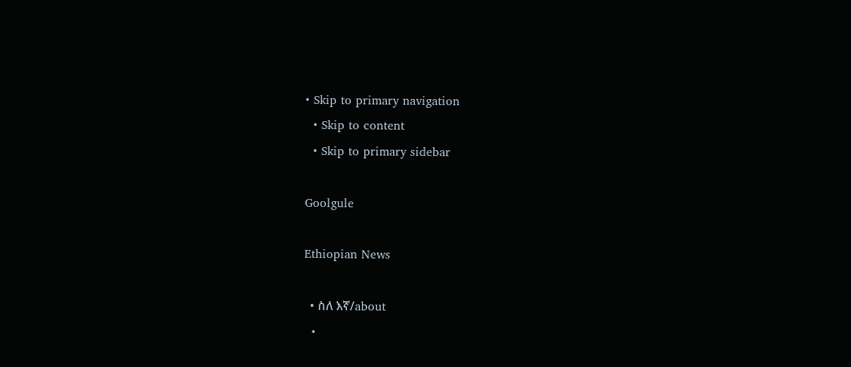• Skip to primary navigation
  • Skip to content
  • Skip to primary sidebar

Goolgule

Ethiopian News

  • ስለ እኛ/about
  •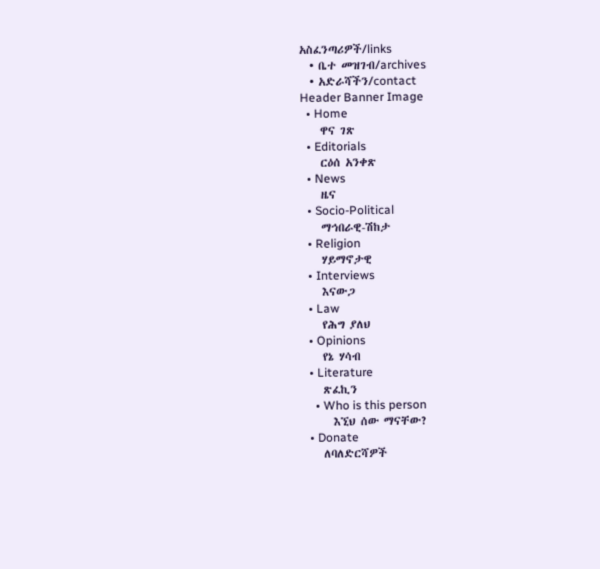አስፈንጣሪዎች/links
  • ቤተ መዝገብ/archives
  • አድራሻችን/contact
Header Banner Image
  • Home
    ዋና ገጽ
  • Editorials
    ርዕሰ አንቀጽ
  • News
    ዜና
  • Socio-Political
    ማኅበራዊ-ሽከታ
  • Religion
    ሃይማኖታዊ
  • Interviews
    እናውጋ
  • Law
    የሕግ ያለህ
  • Opinions
    የኔ ሃሳብ
  • Literature
    ጽፈኪን
    • Who is this person
      እኚህ ሰው ማናቸው?
  • Donate
    ለባለድርሻዎች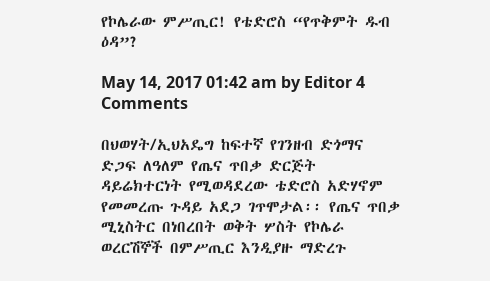የኮሌራው ምሥጢር! የቴድሮስ “የጥቅምት ዱብ ዕዳ”?

May 14, 2017 01:42 am by Editor 4 Comments

በህወሃት/ኢህአዴግ ከፍተኛ የገንዘብ ድጎማና ድጋፍ ለዓለም የጤና ጥበቃ ድርጅት ዳይሬክተርነት የሚወዳደረው ቴድሮስ አድሃኖም የመመረጡ ጉዳይ አደጋ ገጥሞታል፡፡ የጤና ጥበቃ ሚኒስትር በነበረበት ወቅት ሦስት የኮሌራ ወረርሽኞች በምሥጢር እንዲያዙ ማድረጉ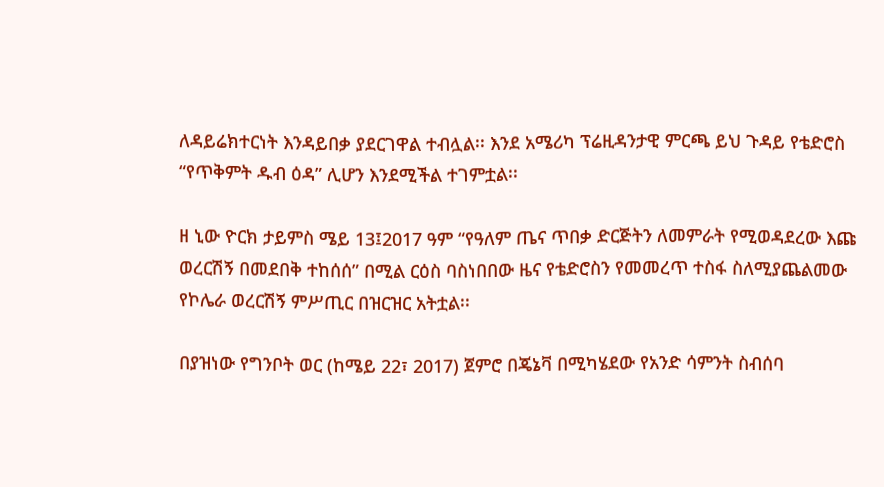ለዳይሬክተርነት እንዳይበቃ ያደርገዋል ተብሏል፡፡ እንደ አሜሪካ ፕሬዚዳንታዊ ምርጫ ይህ ጉዳይ የቴድሮስ “የጥቅምት ዱብ ዕዳ” ሊሆን እንደሚችል ተገምቷል፡፡

ዘ ኒው ዮርክ ታይምስ ሜይ 13፤2017 ዓም “የዓለም ጤና ጥበቃ ድርጅትን ለመምራት የሚወዳደረው እጩ ወረርሽኝ በመደበቅ ተከሰሰ” በሚል ርዕስ ባስነበበው ዜና የቴድሮስን የመመረጥ ተስፋ ስለሚያጨልመው የኮሌራ ወረርሽኝ ምሥጢር በዝርዝር አትቷል፡፡

በያዝነው የግንቦት ወር (ከሜይ 22፣ 2017) ጀምሮ በጄኔቫ በሚካሄደው የአንድ ሳምንት ስብሰባ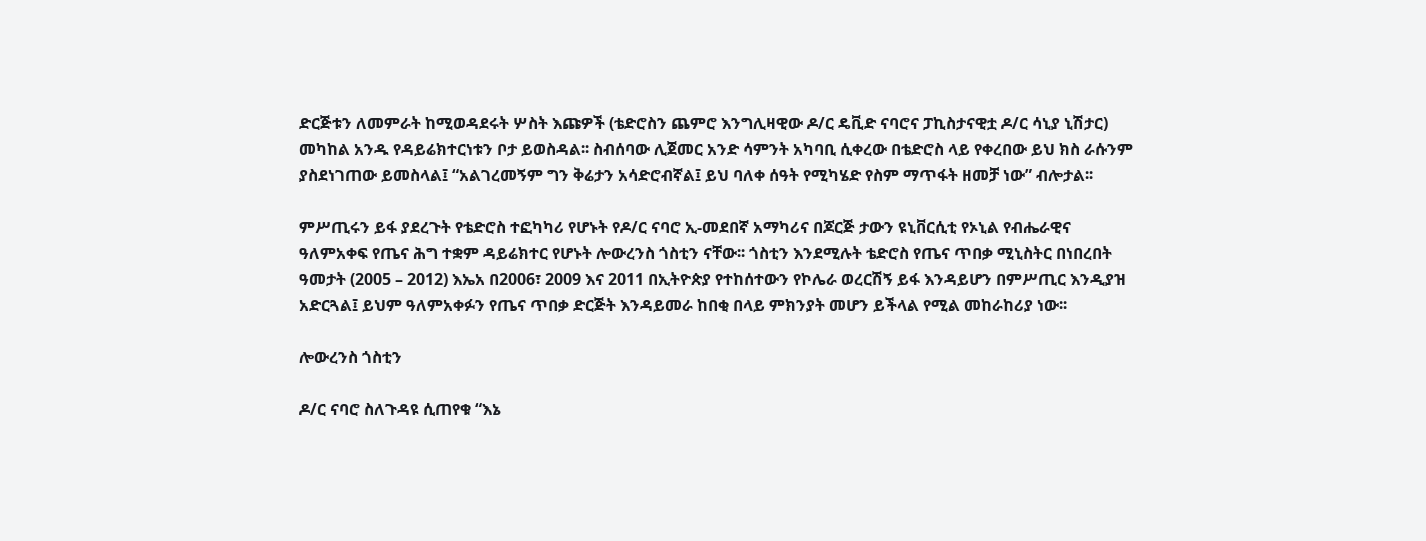ድርጅቱን ለመምራት ከሚወዳደሩት ሦስት እጩዎች (ቴድሮስን ጨምሮ እንግሊዛዊው ዶ/ር ዴቪድ ናባሮና ፓኪስታናዊቷ ዶ/ር ሳኒያ ኒሽታር) መካከል አንዱ የዳይሬክተርነቱን ቦታ ይወስዳል፡፡ ስብሰባው ሊጀመር አንድ ሳምንት አካባቢ ሲቀረው በቴድሮስ ላይ የቀረበው ይህ ክስ ራሱንም ያስደነገጠው ይመስላል፤ “አልገረመኝም ግን ቅሬታን አሳድሮብኛል፤ ይህ ባለቀ ሰዓት የሚካሄድ የስም ማጥፋት ዘመቻ ነው” ብሎታል፡፡

ምሥጢሩን ይፋ ያደረጉት የቴድሮስ ተፎካካሪ የሆኑት የዶ/ር ናባሮ ኢ-መደበኛ አማካሪና በጆርጅ ታውን ዩኒቨርሲቲ የኦኒል የብሔራዊና ዓለምአቀፍ የጤና ሕግ ተቋም ዳይሬክተር የሆኑት ሎውረንስ ጎስቲን ናቸው፡፡ ጎስቲን እንደሚሉት ቴድሮስ የጤና ጥበቃ ሚኒስትር በነበረበት ዓመታት (2005 – 2012) እኤአ በ2006፣ 2009 እና 2011 በኢትዮጵያ የተከሰተውን የኮሌራ ወረርሽኝ ይፋ እንዳይሆን በምሥጢር እንዲያዝ አድርጓል፤ ይህም ዓለምአቀፉን የጤና ጥበቃ ድርጅት እንዳይመራ ከበቂ በላይ ምክንያት መሆን ይችላል የሚል መከራከሪያ ነው፡፡

ሎውረንስ ጎስቲን

ዶ/ር ናባሮ ስለጉዳዩ ሲጠየቁ “እኔ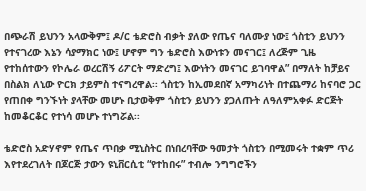በጭራሽ ይህንን አላውቅም፤ ዶ/ር ቴድሮስ ብቃት ያለው የጤና ባለሙያ ነው፤ ጎስቲን ይህንን የተናገረው እኔን ሳያማክር ነው፤ ሆኖም ግን ቴድሮስ እውነቱን መናገር፤ ለረጅም ጊዜ የተከሰተውን የኮሌራ ወረርሽኝ ሪፖርት ማድረግ፤ እውነትን መናገር ይገባዋል” በማለት ከቻይና በስልክ ለኒው ዮርክ ታይምስ ተናግረዋል፡፡ ጎስቲን ከኢመደበኛ አማካሪነት በተጨማሪ ከናባሮ ጋር የጠበቀ ግንኙነት ያላቸው መሆኑ ቢታወቅም ጎስቲን ይህንን ያጋለጡት ለዓለምአቀፉ ድርጅት ከመቆርቆር የተነሳ መሆኑ ተነግሯል፡፡

ቴድሮስ አድሃኖም የጤና ጥበቃ ሚኒስትር በነበረባቸው ዓመታት ጎስቲን በሚመሩት ተቋም ጥሪ እየተደረገለት በጆርጅ ታውን ዩኒቨርሲቲ “የተከበሩ” ተብሎ ንግግሮችን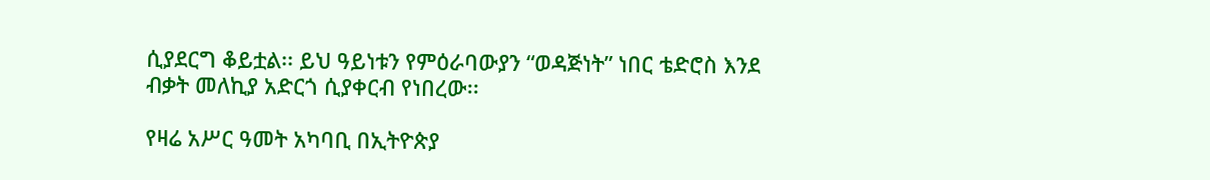ሲያደርግ ቆይቷል፡፡ ይህ ዓይነቱን የምዕራባውያን “ወዳጅነት” ነበር ቴድሮስ እንደ ብቃት መለኪያ አድርጎ ሲያቀርብ የነበረው፡፡

የዛሬ አሥር ዓመት አካባቢ በኢትዮጵያ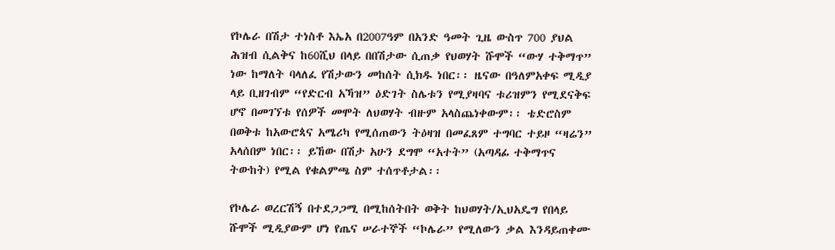የኮሌራ በሽታ ተነስቶ እኤአ በ2007ዓም በአንድ ዓመት ጊዜ ውስጥ 700 ያህል ሕዝብ ሲልቅና ከ60ሺህ በላይ በበሽታው ሲጠቃ የህወሃት ሹሞች “ውሃ ተቅማጥ” ነው ከማለት ባላለፈ የሽታውን መከሰት ሲክዱ ነበር፡፡ ዜናው በዓለምአቀፍ ሚዲያ ላይ ቢዘገብም “የድርብ አኻዝ” ዕድገት ስሌቱን የሚያዛባና ቱሪዝምን የሚደናቅፍ ሆኖ በመገኘቱ የሰዎች መሞት ለህወሃት ብዙም አላስጨነቀውም፡፡ ቴድሮስም በወቅቱ ከአውሮጳና አሜሪካ የሚሰጠውን ትዕዛዝ በመፈጸም ተግባር ተይዞ “ዛሬን” አላሰበም ነበር፡፡ ይኸው በሽታ አሁን ደግሞ “አተት” (አጣዳፊ ተቅማጥና ትውከት) የሚል የቁልምጫ ስም ተሰጥቶታል፡፡

የኮሌራ ወረርሽኝ በተደጋጋሚ በሚከሰትበት ወቅት ከህወሃት/ኢህአዴግ የበላይ ሹሞች ሚዲያውም ሆነ የጤና ሠራተኞች “ኮሌራ” የሚለውን ቃል እንዳይጠቀሙ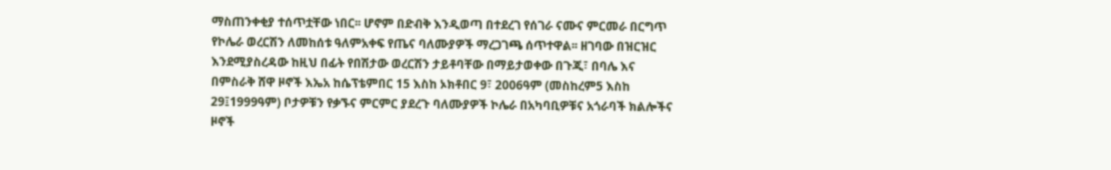ማስጠንቀቂያ ተሰጥቷቸው ነበር፡፡ ሆኖም በድብቅ እንዲወጣ በተደረገ የሰገራ ናሙና ምርመራ በርግጥ የኮሌራ ወረርሽን ለመከሰቱ ዓለምአቀፍ የጤና ባለሙያዎች ማረጋገጫ ሰጥተዋል፡፡ ዘገባው በዝርዝር እንደሚያስረዳው ከዚህ በፊት የበሽታው ወረርሽን ታይቶባቸው በማይታወቀው በጉጂ፣ በባሌ እና በምስራቅ ሸዋ ዞኖች እኤአ ከሴፕቴምበር 15 እስከ ኦክቶበር 9፣ 2006ዓም (መስከረም5 እስከ 29፤1999ዓም) ቦታዎቹን የቃኙና ምርምር ያደረጉ ባለሙያዎች ኮሌራ በአካባቢዎቹና አጎራባች ክልሎችና ዞኖች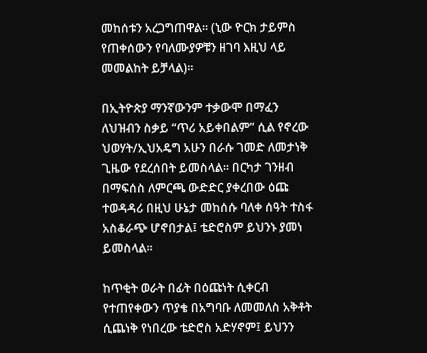መከሰቱን አረጋግጠዋል፡፡ (ኒው ዮርክ ታይምስ የጠቀሰውን የባለሙያዎቹን ዘገባ እዚህ ላይ መመልከት ይቻላል)፡፡

በኢትዮጵያ ማንኛውንም ተቃውሞ በማፈን ለህዝብን ስቃይ “ጥሪ አይቀበልም” ሲል የኖረው ህወሃት/ኢህአዴግ አሁን በራሱ ገመድ ለመታነቅ ጊዜው የደረሰበት ይመስላል፡፡ በርካታ ገንዘብ በማፍሰስ ለምርጫ ውድድር ያቀረበው ዕጩ ተወዳዳሪ በዚህ ሁኔታ መከሰሱ ባለቀ ሰዓት ተስፋ አስቆራጭ ሆኖበታል፤ ቴድሮስም ይህንኑ ያመነ ይመስላል፡፡

ከጥቂት ወራት በፊት በዕጩነት ሲቀርብ የተጠየቀውን ጥያቄ በአግባቡ ለመመለስ አቅቶት ሲጨነቅ የነበረው ቴድሮስ አድሃኖም፤ ይህንን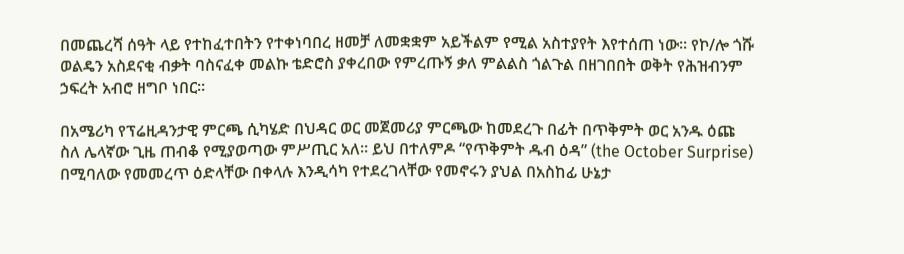በመጨረሻ ሰዓት ላይ የተከፈተበትን የተቀነባበረ ዘመቻ ለመቋቋም አይችልም የሚል አስተያየት እየተሰጠ ነው፡፡ የኮ/ሎ ጎሹ ወልዴን አስደናቂ ብቃት ባስናፈቀ መልኩ ቴድሮስ ያቀረበው የምረጡኝ ቃለ ምልልስ ጎልጉል በዘገበበት ወቅት የሕዝብንም ኃፍረት አብሮ ዘግቦ ነበር፡፡

በአሜሪካ የፕሬዚዳንታዊ ምርጫ ሲካሄድ በህዳር ወር መጀመሪያ ምርጫው ከመደረጉ በፊት በጥቅምት ወር አንዱ ዕጩ ስለ ሌላኛው ጊዜ ጠብቆ የሚያወጣው ምሥጢር አለ፡፡ ይህ በተለምዶ “የጥቅምት ዱብ ዕዳ” (the October Surprise) በሚባለው የመመረጥ ዕድላቸው በቀላሉ እንዲሳካ የተደረገላቸው የመኖሩን ያህል በአስከፊ ሁኔታ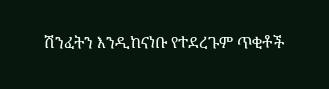ሽንፈትን እንዲከናነቡ የተደረጉም ጥቂቶች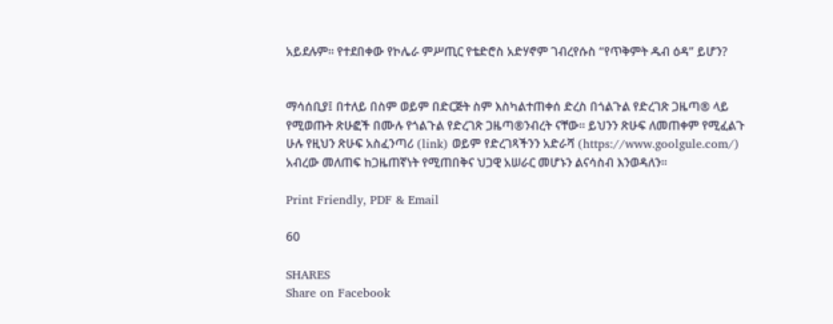አይደሉም፡፡ የተደበቀው የኮሌራ ምሥጢር የቴድሮስ አድሃኖም ገብረየሱስ “የጥቅምት ዱብ ዕዳ” ይሆን?


ማሳሰቢያ፤ በተለይ በስም ወይም በድርጅት ስም እስካልተጠቀሰ ድረስ በጎልጉል የድረገጽ ጋዜጣ® ላይ የሚወጡት ጽሁፎች በሙሉ የጎልጉል የድረገጽ ጋዜጣ®ንብረት ናቸው፡፡ ይህንን ጽሁፍ ለመጠቀም የሚፈልጉ ሁሉ የዚህን ጽሁፍ አስፈንጣሪ (link) ወይም የድረገጻችንን አድራሻ (https://www.goolgule.com/) አብረው መለጠፍ ከጋዜጠኛነት የሚጠበቅና ህጋዊ አሠራር መሆኑን ልናሳስብ እንወዳለን፡፡

Print Friendly, PDF & Email

60

SHARES
Share on Facebook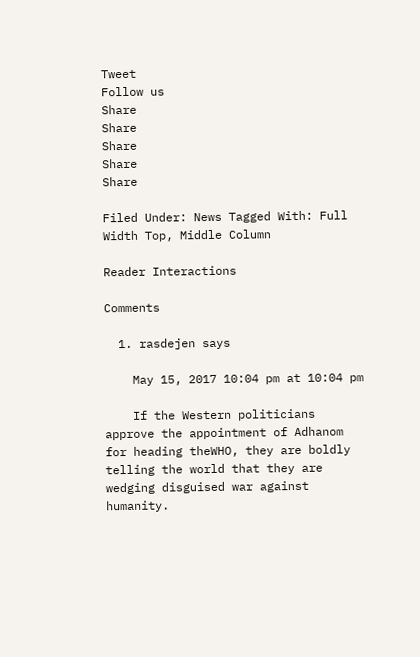Tweet
Follow us
Share
Share
Share
Share
Share

Filed Under: News Tagged With: Full Width Top, Middle Column

Reader Interactions

Comments

  1. rasdejen says

    May 15, 2017 10:04 pm at 10:04 pm

    If the Western politicians approve the appointment of Adhanom for heading theWHO, they are boldly telling the world that they are wedging disguised war against humanity.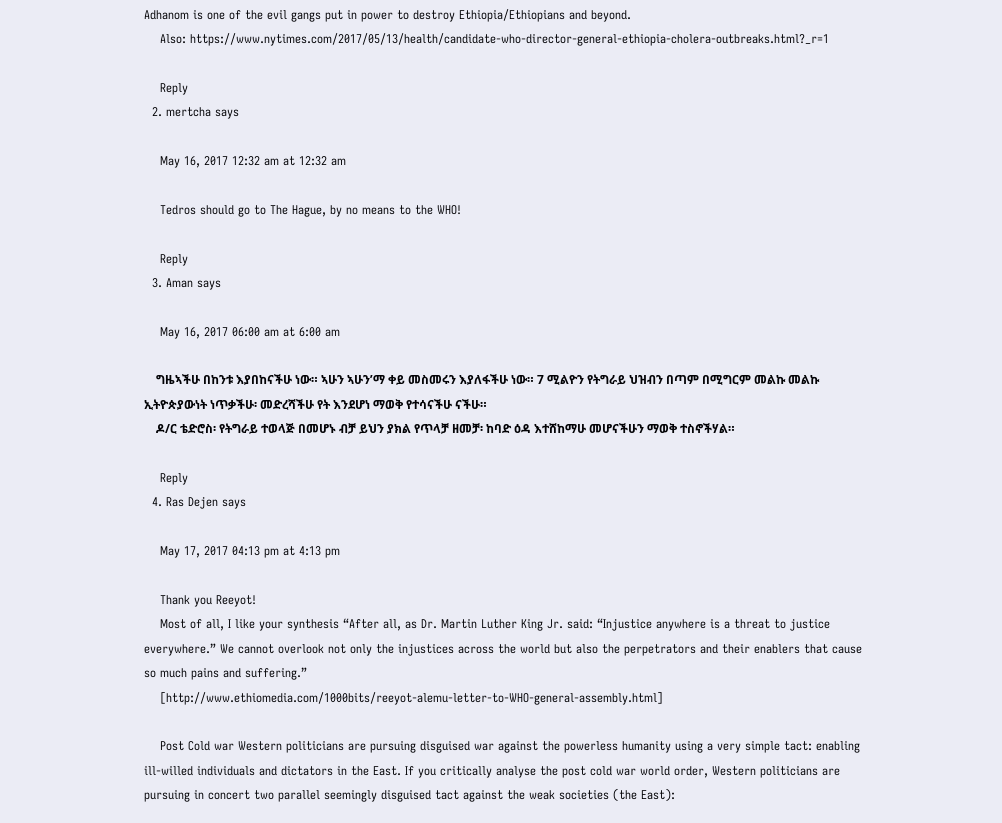Adhanom is one of the evil gangs put in power to destroy Ethiopia/Ethiopians and beyond.
    Also: https://www.nytimes.com/2017/05/13/health/candidate-who-director-general-ethiopia-cholera-outbreaks.html?_r=1

    Reply
  2. mertcha says

    May 16, 2017 12:32 am at 12:32 am

    Tedros should go to The Hague, by no means to the WHO!

    Reply
  3. Aman says

    May 16, 2017 06:00 am at 6:00 am

    ግዜኣችሁ በከንቱ እያበከናችሁ ነው። ኣሁን ኣሁን’ማ ቀይ መስመሩን እያለፋችሁ ነው። 7 ሚልዮን የትግራይ ህዝብን በጣም በሚግርም መልኩ መልኩ ኢትዮጵያውነት ነጥቃችሁ፡ መድረሻችሁ የት እንደሆነ ማወቅ የተሳናችሁ ናችሁ።
    ዶ/ር ቴድሮስ፡ የትግራይ ተወላጅ በመሆኑ ብቻ ይህን ያክል የጥላቻ ዘመቻ፡ ከባድ ዕዳ እተሸከማሁ መሆናችሁን ማወቅ ተስኖችሃል።

    Reply
  4. Ras Dejen says

    May 17, 2017 04:13 pm at 4:13 pm

    Thank you Reeyot!
    Most of all, I like your synthesis “After all, as Dr. Martin Luther King Jr. said: “Injustice anywhere is a threat to justice everywhere.” We cannot overlook not only the injustices across the world but also the perpetrators and their enablers that cause so much pains and suffering.”
    [http://www.ethiomedia.com/1000bits/reeyot-alemu-letter-to-WHO-general-assembly.html]

    Post Cold war Western politicians are pursuing disguised war against the powerless humanity using a very simple tact: enabling ill-willed individuals and dictators in the East. If you critically analyse the post cold war world order, Western politicians are pursuing in concert two parallel seemingly disguised tact against the weak societies (the East):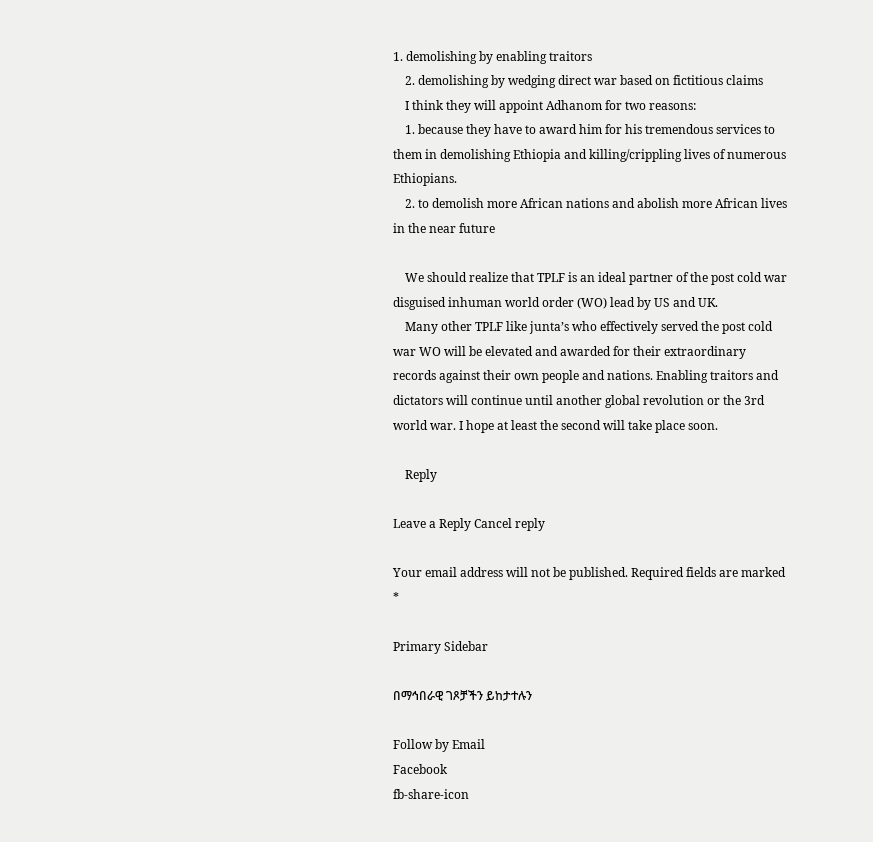1. demolishing by enabling traitors
    2. demolishing by wedging direct war based on fictitious claims
    I think they will appoint Adhanom for two reasons:
    1. because they have to award him for his tremendous services to them in demolishing Ethiopia and killing/crippling lives of numerous Ethiopians.
    2. to demolish more African nations and abolish more African lives in the near future

    We should realize that TPLF is an ideal partner of the post cold war disguised inhuman world order (WO) lead by US and UK.
    Many other TPLF like junta’s who effectively served the post cold war WO will be elevated and awarded for their extraordinary records against their own people and nations. Enabling traitors and dictators will continue until another global revolution or the 3rd world war. I hope at least the second will take place soon.

    Reply

Leave a Reply Cancel reply

Your email address will not be published. Required fields are marked *

Primary Sidebar

በማኅበራዊ ገጾቻችን ይከታተሉን

Follow by Email
Facebook
fb-share-icon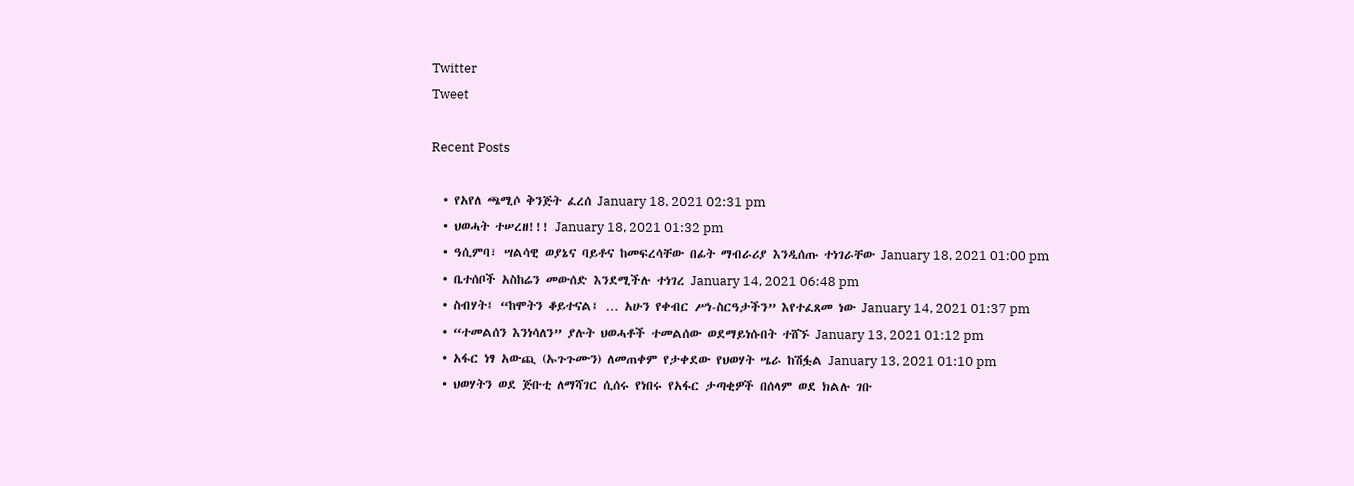Twitter
Tweet

Recent Posts

  • የአየለ ጫሚሶ ቅንጅት ፈረሰ January 18, 2021 02:31 pm
  • ህወሓት ተሠረዘ!!! January 18, 2021 01:32 pm
  • ዓሲምባ፣ ሣልሳዊ ወያኔና ባይቶና ከመፍረሳቸው በፊት ማብራሪያ እንዲሰጡ ተነገራቸው January 18, 2021 01:00 pm
  • ቤተሰቦች አስከሬን መውሰድ እንደሚችሉ ተነገረ January 14, 2021 06:48 pm
  • ስብሃት፤ “ከሞትን ቆይተናል፤ … አሁን የቀብር ሥነ-ስርዓታችን” እየተፈጸመ ነው January 14, 2021 01:37 pm
  • “ተመልሰን እንነሳለን” ያሉት ህወሓቶች ተመልሰው ወደማይነሱበት ተሸኙ January 13, 2021 01:12 pm
  • አፋር ነፃ አውጪ (ኡጉጉሙን) ለመጠቀም የታቀደው የህወሃት ሤራ ከሽፏል January 13, 2021 01:10 pm
  • ህወሃትን ወደ ጅቡቲ ለማሻገር ሲሰሩ የነበሩ የአፋር ታጣቂዎች በሰላም ወደ ክልሉ ገቡ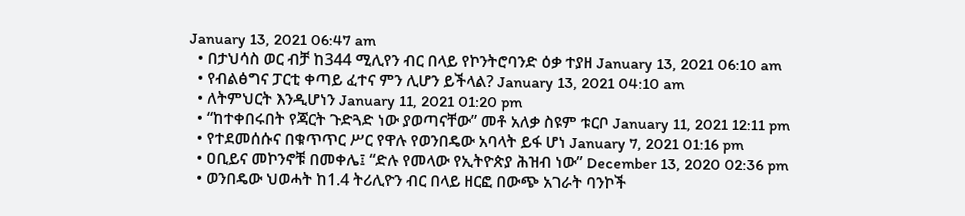January 13, 2021 06:47 am
  • በታህሳስ ወር ብቻ ከ344 ሚሊየን ብር በላይ የኮንትሮባንድ ዕቃ ተያዘ January 13, 2021 06:10 am
  • የብልፅግና ፓርቲ ቀጣይ ፈተና ምን ሊሆን ይችላል? January 13, 2021 04:10 am
  • ለትምህርት እንዲሆነን January 11, 2021 01:20 pm
  • “ከተቀበሩበት የጃርት ጉድጓድ ነው ያወጣናቸው” መቶ አለቃ ስዩም ቱርቦ January 11, 2021 12:11 pm
  • የተደመሰሱና በቁጥጥር ሥር የዋሉ የወንበዴው አባላት ይፋ ሆነ January 7, 2021 01:16 pm
  • ዐቢይና መኮንኖቹ በመቀሌ፤ “ድሉ የመላው የኢትዮጵያ ሕዝብ ነው” December 13, 2020 02:36 pm
  • ወንበዴው ህወሓት ከ1.4 ትሪሊዮን ብር በላይ ዘርፎ በውጭ አገራት ባንኮች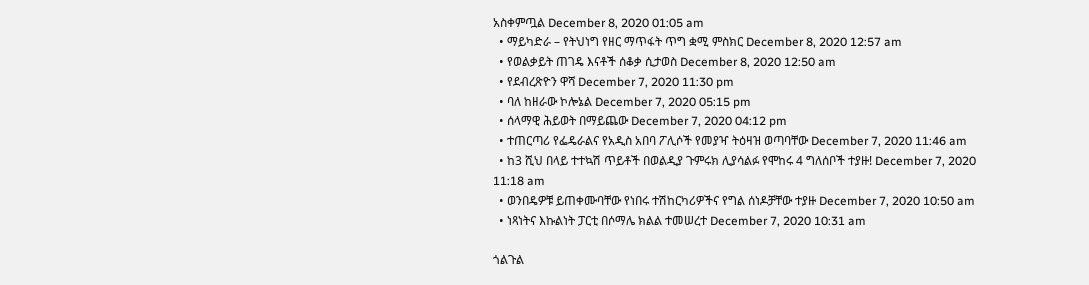አስቀምጧል December 8, 2020 01:05 am
  • ማይካድራ – የትህነግ የዘር ማጥፋት ጥግ ቋሚ ምስክር December 8, 2020 12:57 am
  • የወልቃይት ጠገዴ እናቶች ሰቆቃ ሲታወስ December 8, 2020 12:50 am
  • የደብረጽዮን ዋሻ December 7, 2020 11:30 pm
  • ባለ ከዘራው ኮሎኔል December 7, 2020 05:15 pm
  • ሰላማዊ ሕይወት በማይጨው December 7, 2020 04:12 pm
  • ተጠርጣሪ የፌዴራልና የአዲስ አበባ ፖሊሶች የመያዣ ትዕዛዝ ወጣባቸው December 7, 2020 11:46 am
  • ከ3 ሺህ በላይ ተተኳሽ ጥይቶች በወልዲያ ጉምሩክ ሊያሳልፉ የሞከሩ 4 ግለሰቦች ተያዙ! December 7, 2020 11:18 am
  • ወንበዴዎቹ ይጠቀሙባቸው የነበሩ ተሽከርካሪዎችና የግል ሰነዶቻቸው ተያዙ December 7, 2020 10:50 am
  • ነጻነትና እኩልነት ፓርቲ በሶማሌ ክልል ተመሠረተ December 7, 2020 10:31 am

ጎልጉል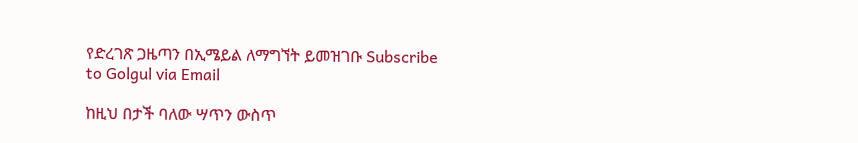የድረገጽ ጋዜጣን በኢሜይል ለማግኘት ይመዝገቡ Subscribe to Golgul via Email

ከዚህ በታች ባለው ሣጥን ውስጥ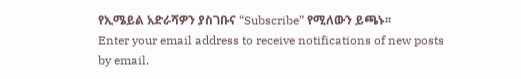የኢሜይል አድራሻዎን ያስገቡና “Subscribe” የሚለውን ይጫኑ፡፡
Enter your email address to receive notifications of new posts by email.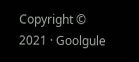Copyright © 2021 · Goolgule